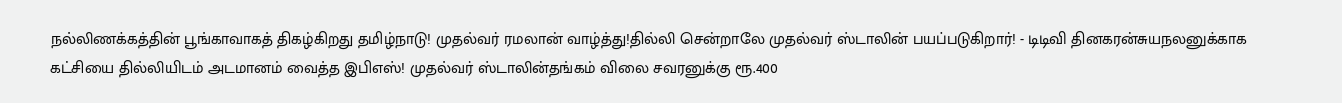நல்லிணக்கத்தின் பூங்காவாகத் திகழ்கிறது தமிழ்நாடு! முதல்வர் ரமலான் வாழ்த்து!தில்லி சென்றாலே முதல்வர் ஸ்டாலின் பயப்படுகிறார்! - டிடிவி தினகரன்சுயநலனுக்காக கட்சியை தில்லியிடம் அடமானம் வைத்த இபிஎஸ்! முதல்வர் ஸ்டாலின்தங்கம் விலை சவரனுக்கு ரூ.400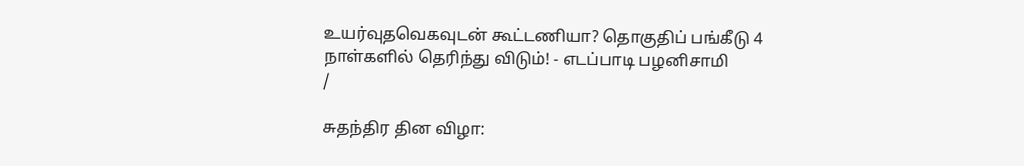உயர்வுதவெகவுடன் கூட்டணியா? தொகுதிப் பங்கீடு 4 நாள்களில் தெரிந்து விடும்! - எடப்பாடி பழனிசாமி
/

சுதந்திர தின விழா: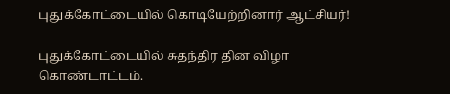புதுக்கோட்டையில் கொடியேற்றினார் ஆட்சியர்!

புதுக்கோட்டையில் சுதந்திர தின விழா கொண்டாட்டம்.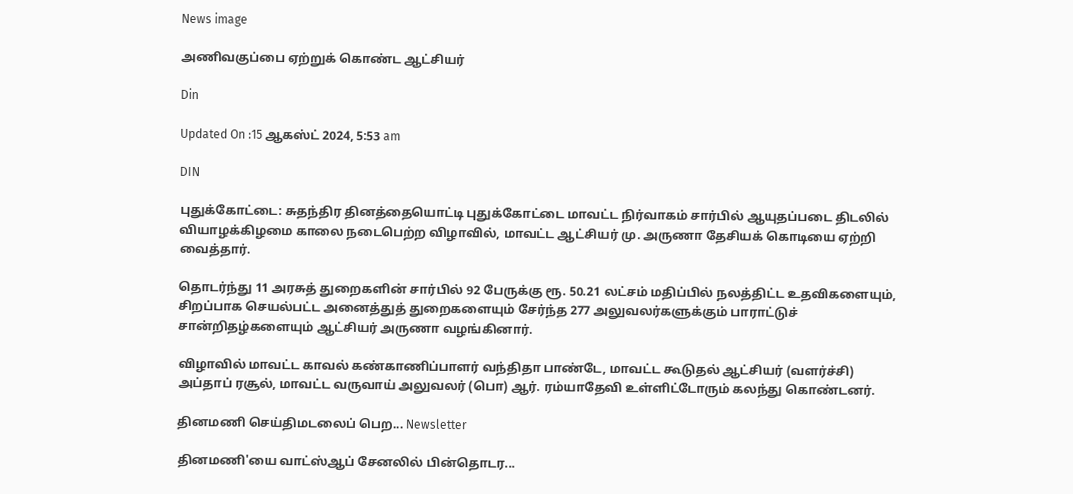News image

அணிவகுப்பை ஏற்றுக் கொண்ட ஆட்சியர்

Din

Updated On :15 ஆகஸ்ட் 2024, 5:53 am

DIN

புதுக்கோட்டை: சுதந்திர தினத்தையொட்டி புதுக்கோட்டை மாவட்ட நிர்வாகம் சார்பில் ஆயுதப்படை திடலில் வியாழக்கிழமை காலை நடைபெற்ற விழாவில், மாவட்ட ஆட்சியர் மு. அருணா தேசியக் கொடியை ஏற்றி வைத்தார்.

தொடர்ந்து 11 அரசுத் துறைகளின் சார்பில் 92 பேருக்கு ரூ. 50.21 லட்சம் மதிப்பில் நலத்திட்ட உதவிகளையும், சிறப்பாக செயல்பட்ட அனைத்துத் துறைகளையும் சேர்ந்த 277 அலுவலர்களுக்கும் பாராட்டுச் சான்றிதழ்களையும் ஆட்சியர் அருணா வழங்கினார்.

விழாவில் மாவட்ட காவல் கண்காணிப்பாளர் வந்திதா பாண்டே, மாவட்ட கூடுதல் ஆட்சியர் (வளர்ச்சி) அப்தாப் ரசூல், மாவட்ட வருவாய் அலுவலர் (பொ) ஆர். ரம்யாதேவி உள்ளிட்டோரும் கலந்து கொண்டனர்.

தினமணி செய்திமடலைப் பெற... Newsletter

தினமணி'யை வாட்ஸ்ஆப் சேனலில் பின்தொடர...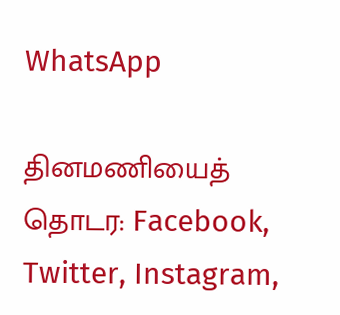WhatsApp

தினமணியைத் தொடர: Facebook, Twitter, Instagram,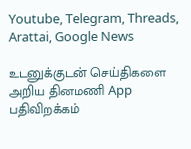Youtube, Telegram, Threads, Arattai, Google News

உடனுக்குடன் செய்திகளை அறிய தினமணி App பதிவிறக்கம்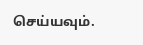செய்யவும்.